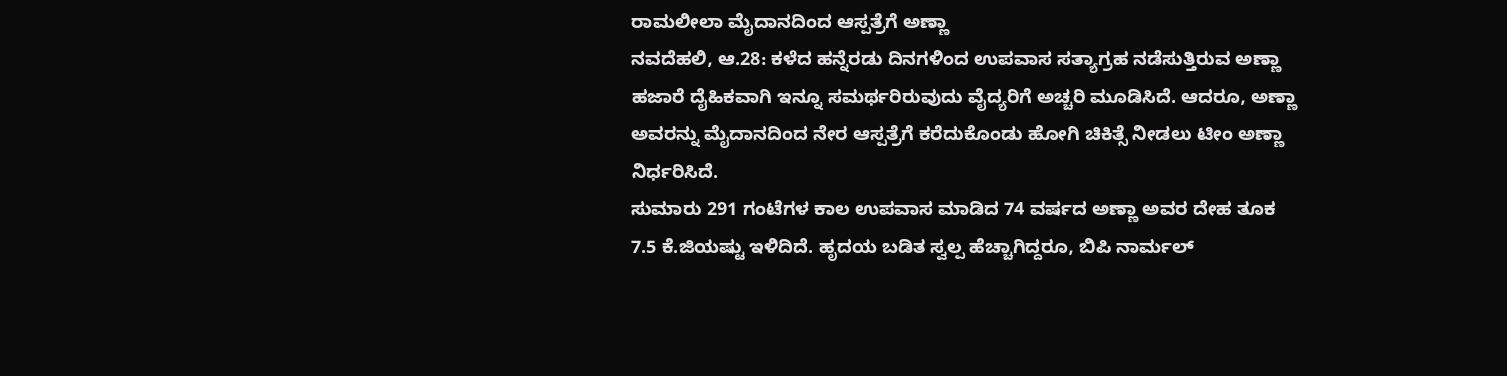ರಾಮಲೀಲಾ ಮೈದಾನದಿಂದ ಆಸ್ಪತ್ರೆಗೆ ಅಣ್ಣಾ
ನವದೆಹಲಿ, ಆ.28: ಕಳೆದ ಹನ್ನೆರಡು ದಿನಗಳಿಂದ ಉಪವಾಸ ಸತ್ಯಾಗ್ರಹ ನಡೆಸುತ್ತಿರುವ ಅಣ್ಣಾ ಹಜಾರೆ ದೈಹಿಕವಾಗಿ ಇನ್ನೂ ಸಮರ್ಥರಿರುವುದು ವೈದ್ಯರಿಗೆ ಅಚ್ಚರಿ ಮೂಡಿಸಿದೆ. ಆದರೂ, ಅಣ್ಣಾ ಅವರನ್ನು ಮೈದಾನದಿಂದ ನೇರ ಆಸ್ಪತ್ರೆಗೆ ಕರೆದುಕೊಂಡು ಹೋಗಿ ಚಿಕಿತ್ಸೆ ನೀಡಲು ಟೀಂ ಅಣ್ಣಾ ನಿರ್ಧರಿಸಿದೆ.
ಸುಮಾರು 291 ಗಂಟೆಗಳ ಕಾಲ ಉಪವಾಸ ಮಾಡಿದ 74 ವರ್ಷದ ಅಣ್ಣಾ ಅವರ ದೇಹ ತೂಕ 7.5 ಕೆ.ಜಿಯಷ್ಟು ಇಳಿದಿದೆ. ಹೃದಯ ಬಡಿತ ಸ್ವಲ್ಪ ಹೆಚ್ಚಾಗಿದ್ದರೂ, ಬಿಪಿ ನಾರ್ಮಲ್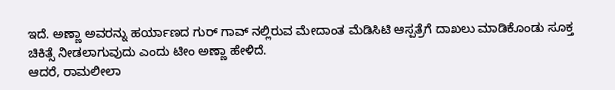ಇದೆ. ಅಣ್ಣಾ ಅವರನ್ನು ಹರ್ಯಾಣದ ಗುರ್ ಗಾವ್ ನಲ್ಲಿರುವ ಮೇದಾಂತ ಮೆಡಿಸಿಟಿ ಆಸ್ಪತ್ರೆಗೆ ದಾಖಲು ಮಾಡಿಕೊಂಡು ಸೂಕ್ತ ಚಿಕಿತ್ಸೆ ನೀಡಲಾಗುವುದು ಎಂದು ಟೀಂ ಅಣ್ಣಾ ಹೇಳಿದೆ.
ಆದರೆ, ರಾಮಲೀಲಾ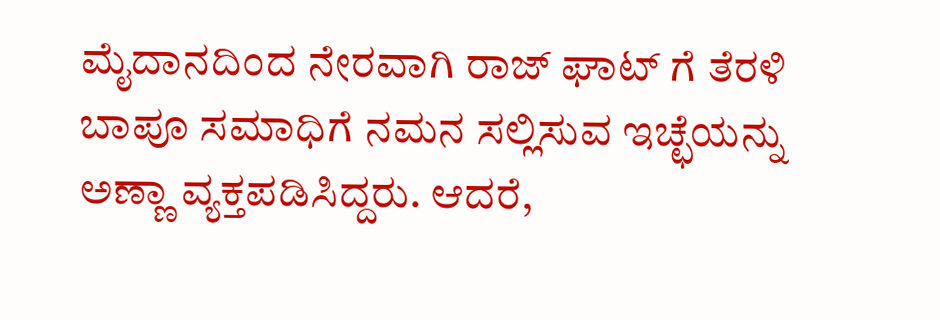ಮೈದಾನದಿಂದ ನೇರವಾಗಿ ರಾಜ್ ಘಾಟ್ ಗೆ ತೆರಳಿ ಬಾಪೂ ಸಮಾಧಿಗೆ ನಮನ ಸಲ್ಲಿಸುವ ಇಚ್ಛೆಯನ್ನು ಅಣ್ಣಾ ವ್ಯಕ್ತಪಡಿಸಿದ್ದರು. ಆದರೆ,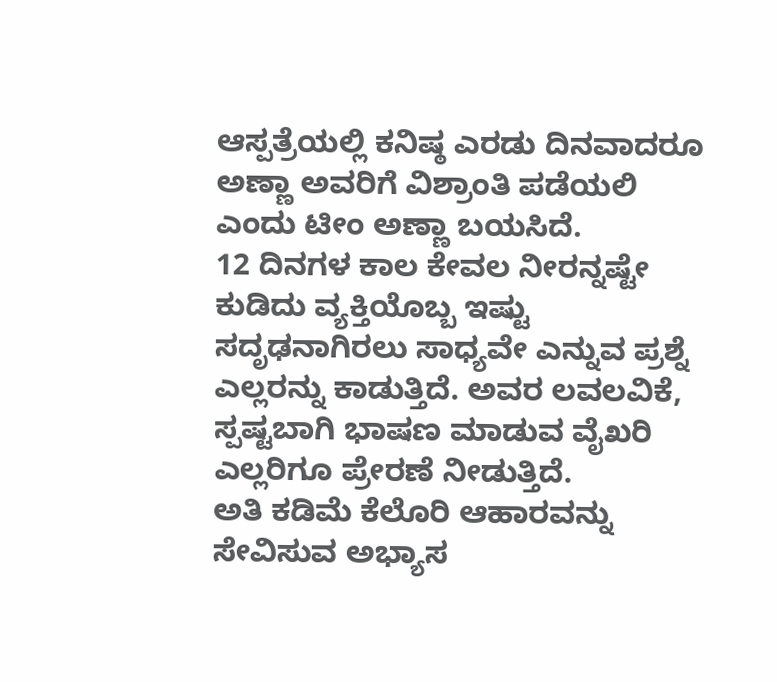ಆಸ್ಪತ್ರೆಯಲ್ಲಿ ಕನಿಷ್ಠ ಎರಡು ದಿನವಾದರೂ ಅಣ್ಣಾ ಅವರಿಗೆ ವಿಶ್ರಾಂತಿ ಪಡೆಯಲಿ ಎಂದು ಟೀಂ ಅಣ್ಣಾ ಬಯಸಿದೆ.
12 ದಿನಗಳ ಕಾಲ ಕೇವಲ ನೀರನ್ನಷ್ಟೇ ಕುಡಿದು ವ್ಯಕ್ತಿಯೊಬ್ಬ ಇಷ್ಟು ಸದೃಢನಾಗಿರಲು ಸಾಧ್ಯವೇ ಎನ್ನುವ ಪ್ರಶ್ನೆ ಎಲ್ಲರನ್ನು ಕಾಡುತ್ತಿದೆ. ಅವರ ಲವಲವಿಕೆ, ಸ್ಪಷ್ಟಬಾಗಿ ಭಾಷಣ ಮಾಡುವ ವೈಖರಿ ಎಲ್ಲರಿಗೂ ಪ್ರೇರಣೆ ನೀಡುತ್ತಿದೆ.
ಅತಿ ಕಡಿಮೆ ಕೆಲೊರಿ ಆಹಾರವನ್ನು ಸೇವಿಸುವ ಅಭ್ಯಾಸ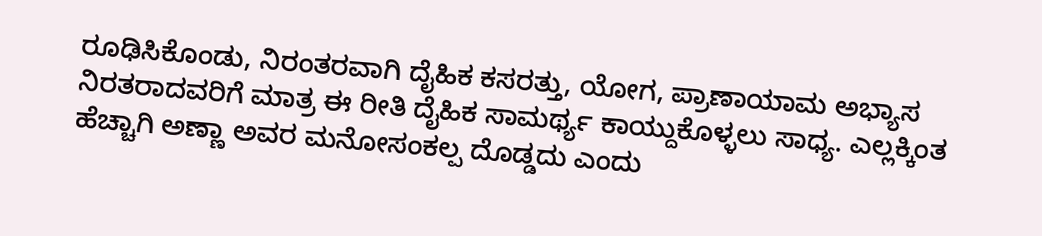ರೂಢಿಸಿಕೊಂಡು, ನಿರಂತರವಾಗಿ ದೈಹಿಕ ಕಸರತ್ತು, ಯೋಗ, ಪ್ರಾಣಾಯಾಮ ಅಭ್ಯಾಸ ನಿರತರಾದವರಿಗೆ ಮಾತ್ರ ಈ ರೀತಿ ದೈಹಿಕ ಸಾಮರ್ಥ್ಯ ಕಾಯ್ದುಕೊಳ್ಳಲು ಸಾಧ್ಯ. ಎಲ್ಲಕ್ಕಿಂತ ಹೆಚ್ಚಾಗಿ ಅಣ್ಣಾ ಅವರ ಮನೋಸಂಕಲ್ಪ ದೊಡ್ಡದು ಎಂದು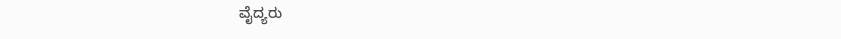ವೈದ್ಯರು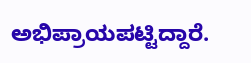ಅಭಿಪ್ರಾಯಪಟ್ಟಿದ್ದಾರೆ.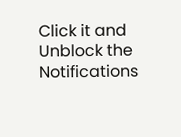Click it and Unblock the Notifications